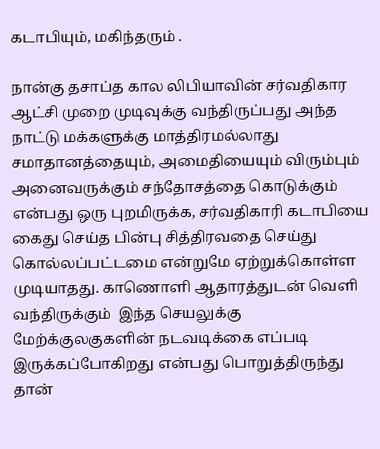கடாபியும், மகிந்தரும் .

நான்கு தசாப்த கால லிபியாவின் சர்வதிகார ஆட்சி முறை முடிவுக்கு வந்திருப்பது அந்த நாட்டு மக்களுக்கு மாத்திரமல்லாது சமாதானத்தையும், அமைதியையும் விரும்பும் அனைவருக்கும் சந்தோசத்தை கொடுக்கும் என்பது ஒரு புறமிருக்க, சர்வதிகாரி கடாபியை கைது செய்த பின்பு சித்திரவதை செய்து கொல்லப்பட்டமை என்றுமே ஏற்றுக்கொள்ள முடியாதது. காணொளி ஆதாரத்துடன் வெளி வந்திருக்கும்  இந்த செயலுக்கு மேற்க்குலகுகளின் நடவடிக்கை எப்படி இருக்கப்போகிறது என்பது பொறுத்திருந்து தான்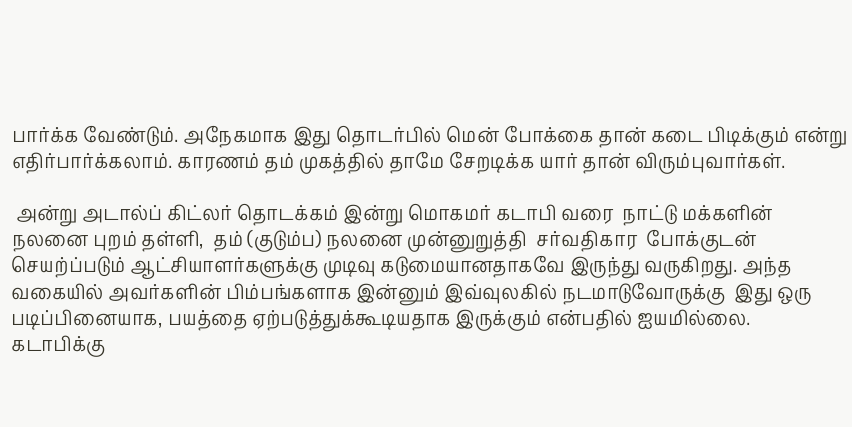பார்க்க வேண்டும். அநேகமாக இது தொடர்பில் மென் போக்கை தான் கடை பிடிக்கும் என்று எதிர்பார்க்கலாம். காரணம் தம் முகத்தில் தாமே சேறடிக்க யார் தான் விரும்புவார்கள்.

 அன்று அடால்ப் கிட்லர் தொடக்கம் இன்று மொகமர் கடாபி வரை  நாட்டு மக்களின் நலனை புறம் தள்ளி,  தம் (குடும்ப) நலனை முன்னுறுத்தி  சர்வதிகார  போக்குடன்  செயற்ப்படும் ஆட்சியாளர்களுக்கு முடிவு கடுமையானதாகவே இருந்து வருகிறது. அந்த வகையில் அவர்களின் பிம்பங்களாக இன்னும் இவ்வுலகில் நடமாடுவோருக்கு  இது ஒரு படிப்பினையாக, பயத்தை ஏற்படுத்துக்கூடியதாக இருக்கும் என்பதில் ஐயமில்லை.
கடாபிக்கு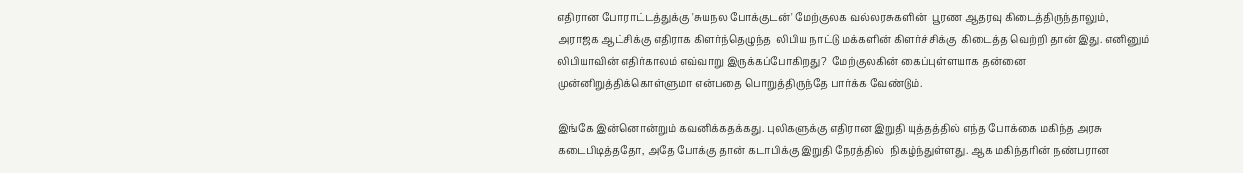எதிரான போராட்டத்துக்கு 'சுயநல போக்குடன்' மேற்குலக வல்லரசுகளின்  பூரண ஆதரவு கிடைத்திருந்தாலும், அராஜக ஆட்சிக்கு எதிராக கிளர்ந்தெழுந்த  லிபிய நாட்டு மக்களின் கிளர்ச்சிக்கு  கிடைத்த வெற்றி தான் இது. எனினும் லிபியாவின் எதிர்காலம் எவ்வாறு இருக்கப்போகிறது?  மேற்குலகின் கைப்புள்ளயாக தன்னை முன்னிறுத்திக்கொள்ளுமா என்பதை பொறுத்திருந்தே பார்க்க வேண்டும்.

இங்கே இன்னொன்றும் கவனிக்கதக்கது. புலிகளுக்கு எதிரான இறுதி யுத்தத்தில் எந்த போக்கை மகிந்த அரசு கடைபிடித்ததோ, அதே போக்கு தான் கடாபிக்கு இறுதி நேரத்தில்  நிகழ்ந்துள்ளது. ஆக மகிந்தரின் நண்பரான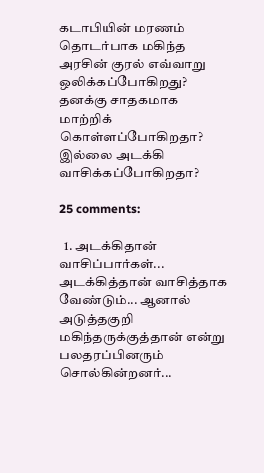கடாபியின் மரணம் தொடர்பாக மகிந்த அரசின் குரல் எவ்வாறு  ஒலிக்கப்போகிறது? தனக்கு சாதகமாக மாற்றிக் கொள்ளப்போகிறதா? இல்லை அடக்கி வாசிக்கப்போகிறதா?

25 comments:

  1. அடக்கிதான் வாசிப்பார்கள்... அடக்கித்தான் வாசித்தாக வேண்டும்... ஆனால் அடுத்தகுறி மகிந்தருக்குத்தான் என்று பலதரப்பினரும் சொல்கின்றனர்...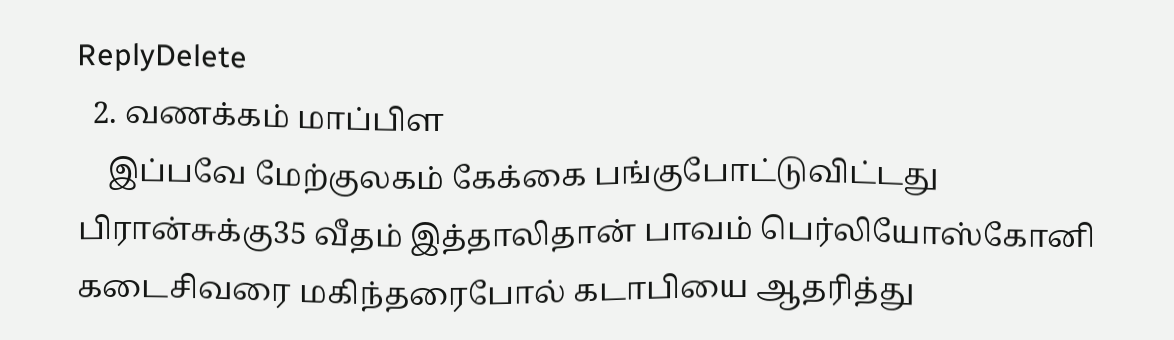ReplyDelete
  2. வணக்கம் மாப்பிள
    இப்பவே மேற்குலகம் கேக்கை பங்குபோட்டுவிட்டது பிரான்சுக்கு35 வீதம் இத்தாலிதான் பாவம் பெர்லியோஸ்கோனி கடைசிவரை மகிந்தரைபோல் கடாபியை ஆதரித்து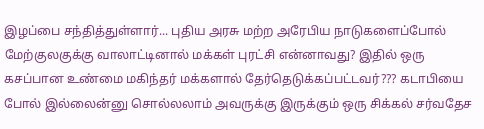இழப்பை சந்தித்துள்ளார்... புதிய அரசு மற்ற அரேபிய நாடுகளைப்போல் மேற்குலகுக்கு வாலாட்டினால் மக்கள் புரட்சி என்னாவது? இதில் ஒரு கசப்பான உண்மை மகிந்தர் மக்களால் தேர்தெடுக்கப்பட்டவர்??? கடாபியை போல் இல்லைன்னு சொல்லலாம் அவருக்கு இருக்கும் ஒரு சிக்கல் சர்வதேச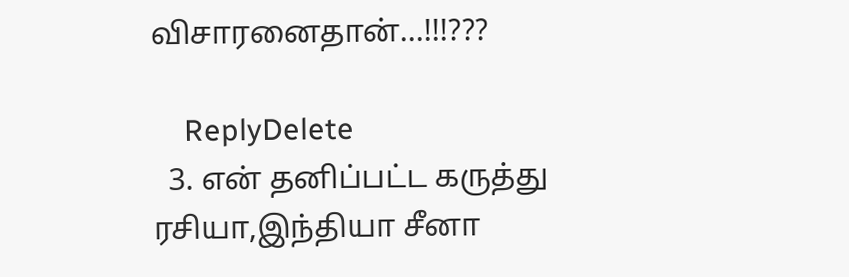விசாரனைதான்...!!!???

    ReplyDelete
  3. என் தனிப்பட்ட கருத்து ரசியா,இந்தியா சீனா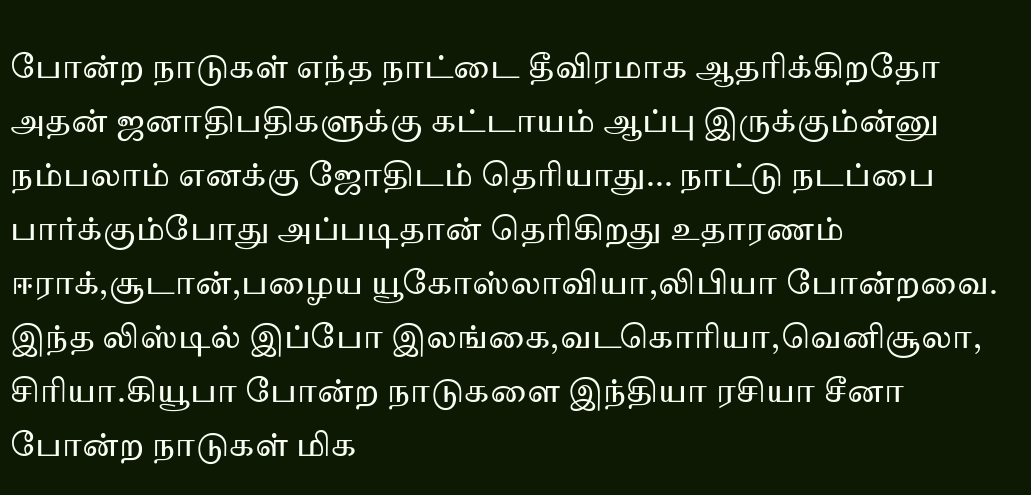போன்ற நாடுகள் எந்த நாட்டை தீவிரமாக ஆதரிக்கிறதோ அதன் ஜனாதிபதிகளுக்கு கட்டாயம் ஆப்பு இருக்கும்ன்னு நம்பலாம் எனக்கு ஜோதிடம் தெரியாது... நாட்டு நடப்பை பார்க்கும்போது அப்படிதான் தெரிகிறது உதாரணம் ஈராக்,சூடான்,பழைய யூகோஸ்லாவியா,லிபியா போன்றவை. இந்த லிஸ்டில் இப்போ இலங்கை,வடகொரியா,வெனிசூலா, சிரியா.கியூபா போன்ற நாடுகளை இந்தியா ரசியா சீனா போன்ற நாடுகள் மிக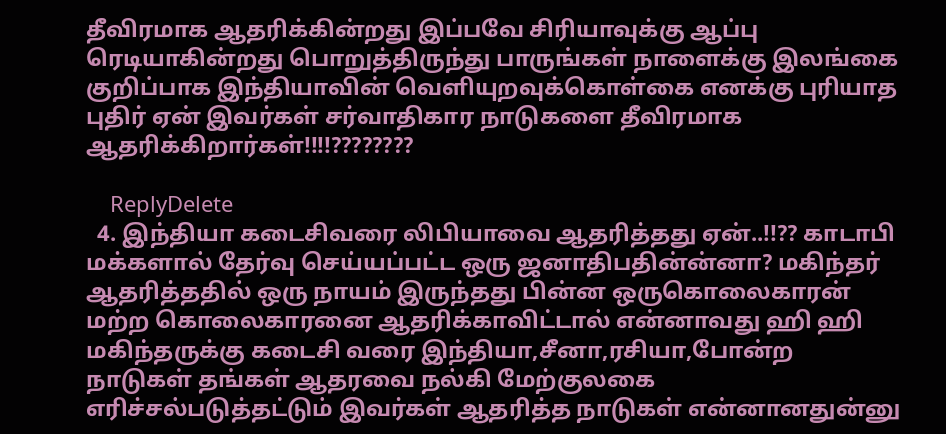தீவிரமாக ஆதரிக்கின்றது இப்பவே சிரியாவுக்கு ஆப்பு ரெடியாகின்றது பொறுத்திருந்து பாருங்கள் நாளைக்கு இலங்கை குறிப்பாக இந்தியாவின் வெளியுறவுக்கொள்கை எனக்கு புரியாத புதிர் ஏன் இவர்கள் சர்வாதிகார நாடுகளை தீவிரமாக ஆதரிக்கிறார்கள்!!!!????????

    ReplyDelete
  4. இந்தியா கடைசிவரை லிபியாவை ஆதரித்தது ஏன்..!!?? காடாபி மக்களால் தேர்வு செய்யப்பட்ட ஒரு ஜனாதிபதின்ன்னா? மகிந்தர் ஆதரித்ததில் ஒரு நாயம் இருந்தது பின்ன ஒருகொலைகாரன் மற்ற கொலைகாரனை ஆதரிக்காவிட்டால் என்னாவது ஹி ஹி மகிந்தருக்கு கடைசி வரை இந்தியா,சீனா,ரசியா,போன்ற நாடுகள் தங்கள் ஆதரவை நல்கி மேற்குலகை எரிச்சல்படுத்தட்டும் இவர்கள் ஆதரித்த நாடுகள் என்னானதுன்னு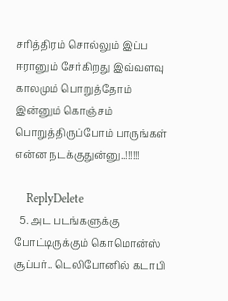சரித்திரம் சொல்லும் இப்ப ஈரானும் சேர்கிறது இவ்வளவு காலமும் பொறுத்தோம் இன்னும் கொஞ்சம் பொறுத்திருப்போம் பாருங்கள் என்ன நடக்குதுன்னு..!!!!!!

    ReplyDelete
  5. அட படங்களுக்கு போட்டிருக்கும் கொமொன்ஸ் சூப்பர்.. டெலிபோனில் கடாபி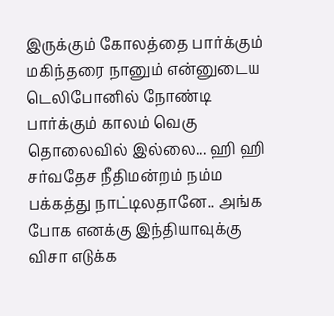இருக்கும் கோலத்தை பார்க்கும் மகிந்தரை நானும் என்னுடைய டெலிபோனில் நோண்டி பார்க்கும் காலம் வெகு தொலைவில் இல்லை... ஹி ஹி சர்வதேச நீதிமன்றம் நம்ம பக்கத்து நாட்டிலதானே.. அங்க போக எனக்கு இந்தியாவுக்கு விசா எடுக்க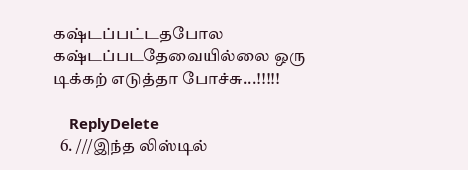கஷ்டப்பட்டதபோல கஷ்டப்படதேவையில்லை ஒரு டிக்கற் எடுத்தா போச்சு...!!!!!

    ReplyDelete
  6. ///இந்த லிஸ்டில்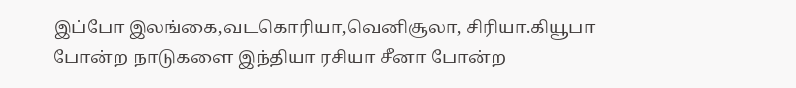இப்போ இலங்கை,வடகொரியா,வெனிசூலா, சிரியா.கியூபா போன்ற நாடுகளை இந்தியா ரசியா சீனா போன்ற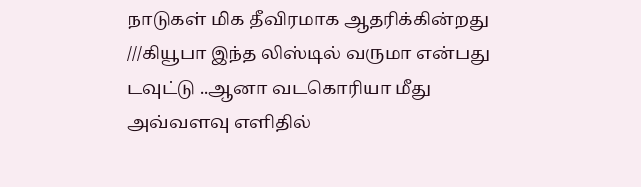நாடுகள் மிக தீவிரமாக ஆதரிக்கின்றது ///கியூபா இந்த லிஸ்டில் வருமா என்பது டவுட்டு ..ஆனா வடகொரியா மீது அவ்வளவு எளிதில்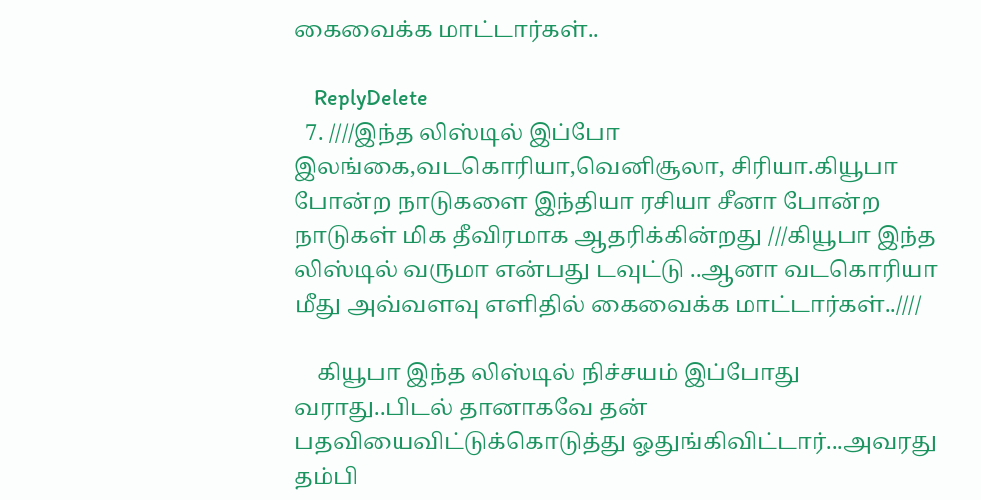கைவைக்க மாட்டார்கள்..

    ReplyDelete
  7. ////இந்த லிஸ்டில் இப்போ இலங்கை,வடகொரியா,வெனிசூலா, சிரியா.கியூபா போன்ற நாடுகளை இந்தியா ரசியா சீனா போன்ற நாடுகள் மிக தீவிரமாக ஆதரிக்கின்றது ///கியூபா இந்த லிஸ்டில் வருமா என்பது டவுட்டு ..ஆனா வடகொரியா மீது அவ்வளவு எளிதில் கைவைக்க மாட்டார்கள்..////

    கியூபா இந்த லிஸ்டில் நிச்சயம் இப்போது வராது..பிடல் தானாகவே தன் பதவியைவிட்டுக்கொடுத்து ஓதுங்கிவிட்டார்...அவரது தம்பி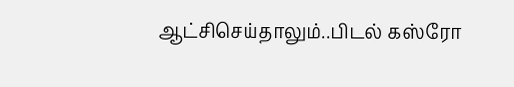ஆட்சிசெய்தாலும்..பிடல் கஸ்ரோ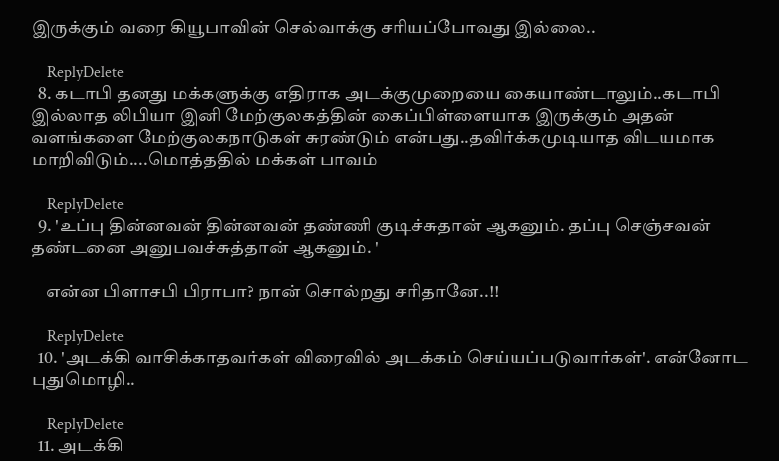இருக்கும் வரை கியூபாவின் செல்வாக்கு சரியப்போவது இல்லை..

    ReplyDelete
  8. கடாபி தனது மக்களுக்கு எதிராக அடக்குமுறையை கையாண்டாலும்..கடாபி இல்லாத லிபியா இனி மேற்குலகத்தின் கைப்பிள்ளையாக இருக்கும் அதன் வளங்களை மேற்குலகநாடுகள் சுரண்டும் என்பது..தவிர்க்கமுடியாத விடயமாக மாறிவிடும்....மொத்ததில் மக்கள் பாவம்

    ReplyDelete
  9. 'உப்பு தின்னவன் தின்னவன் தண்ணி குடிச்சுதான் ஆகனும். தப்பு செஞ்சவன் தண்டனை அனுபவச்சுத்தான் ஆகனும். '

    என்ன பிளாசபி பிராபா? நான் சொல்றது சரிதானே..!!

    ReplyDelete
  10. 'அடக்கி வாசிக்காதவர்கள் விரைவில் அடக்கம் செய்யப்படுவார்கள்'. என்னோட புதுமொழி..

    ReplyDelete
  11. அடக்கி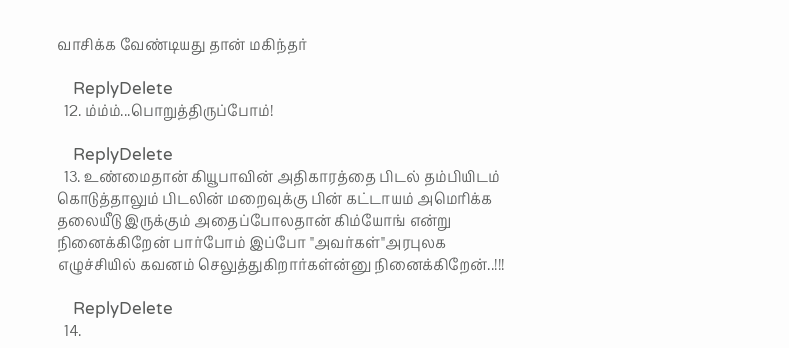வாசிக்க வேண்டியது தான் மகிந்தர்

    ReplyDelete
  12. ம்ம்ம்...பொறுத்திருப்போம்!

    ReplyDelete
  13. உண்மைதான் கியூபாவின் அதிகாரத்தை பிடல் தம்பியிடம் கொடுத்தாலும் பிடலின் மறைவுக்கு பின் கட்டாயம் அமெரிக்க தலையீடு இருக்கும் அதைப்போலதான் கிம்யோங் என்று நினைக்கிறேன் பார்போம் இப்போ "அவர்கள்"அரபுலக எழுச்சியில் கவனம் செலுத்துகிறார்கள்ன்னு நினைக்கிறேன்..!!!

    ReplyDelete
  14.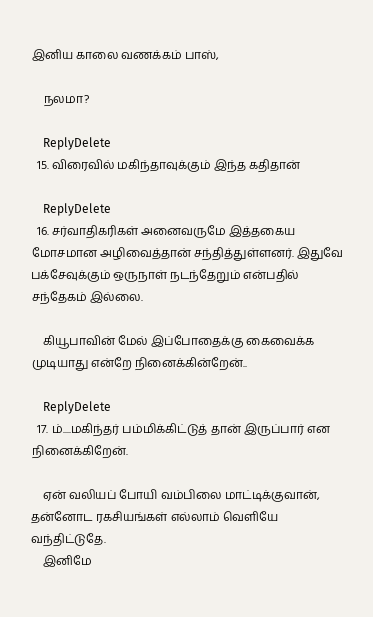இனிய காலை வணக்கம் பாஸ்,

    நலமா?

    ReplyDelete
  15. விரைவில் மகிந்தாவுக்கும் இந்த கதிதான்

    ReplyDelete
  16. சர்வாதிகரிகள் அனைவருமே இத்தகைய மோசமான அழிவைத்தான் சந்தித்துள்ளனர். இதுவே பக்சேவுக்கும் ஒருநாள் நடந்தேறும் என்பதில் சந்தேகம் இல்லை.

    கியூபாவின் மேல் இப்போதைக்கு கைவைக்க முடியாது என்றே நினைக்கின்றேன்..

    ReplyDelete
  17. ம்....மகிந்தர் பம்மிக்கிட்டுத் தான் இருப்பார் என நினைக்கிறேன்.

    ஏன் வலியப் போயி வம்பிலை மாட்டிக்குவான், தன்னோட ரகசியங்கள் எல்லாம் வெளியே வந்திட்டுதே.
    இனிமே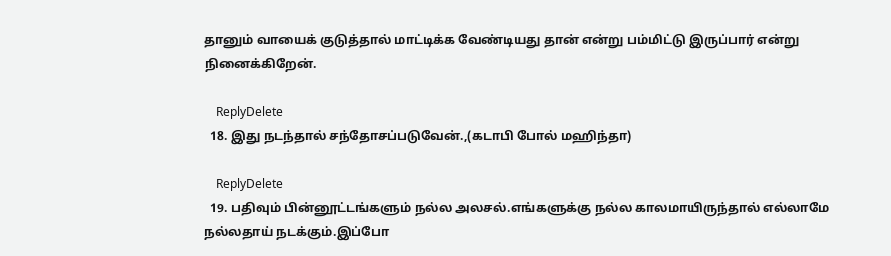தானும் வாயைக் குடுத்தால் மாட்டிக்க வேண்டியது தான் என்று பம்மிட்டு இருப்பார் என்று நினைக்கிறேன்.

    ReplyDelete
  18. இது நடந்தால் சந்தோசப்படுவேன்.,(கடாபி போல் மஹிந்தா)

    ReplyDelete
  19. பதிவும் பின்னூட்டங்களும் நல்ல அலசல்.எங்களுக்கு நல்ல காலமாயிருந்தால் எல்லாமே நல்லதாய் நடக்கும்.இப்போ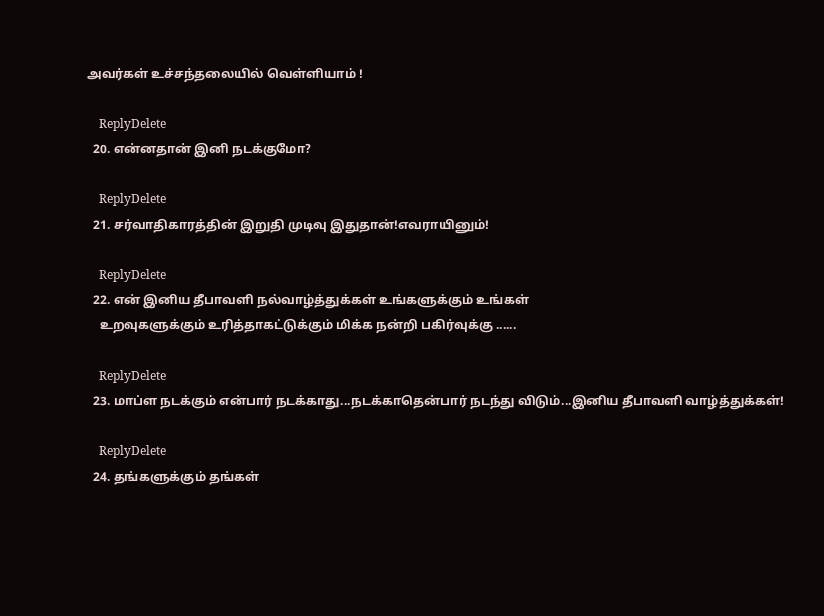அவர்கள் உச்சந்தலையில் வெள்ளியாம் !

    ReplyDelete
  20. என்னதான் இனி நடக்குமோ?

    ReplyDelete
  21. சர்வாதிகாரத்தின் இறுதி முடிவு இதுதான்!எவராயினும்!

    ReplyDelete
  22. என் இனிய தீபாவளி நல்வாழ்த்துக்கள் உங்களுக்கும் உங்கள்
    உறவுகளுக்கும் உரித்தாகட்டுக்கும் மிக்க நன்றி பகிர்வுக்கு ......

    ReplyDelete
  23. மாப்ள நடக்கும் என்பார் நடக்காது...நடக்காதென்பார் நடந்து விடும்...இனிய தீபாவளி வாழ்த்துக்கள்!

    ReplyDelete
  24. தங்களுக்கும் தங்கள்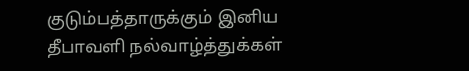குடும்பத்தாருக்கும் இனிய தீபாவளி நல்வாழ்த்துக்கள்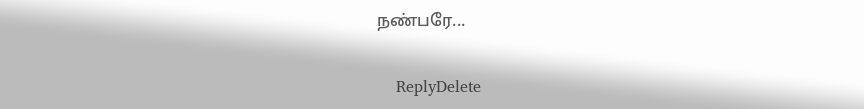நண்பரே...

    ReplyDelete